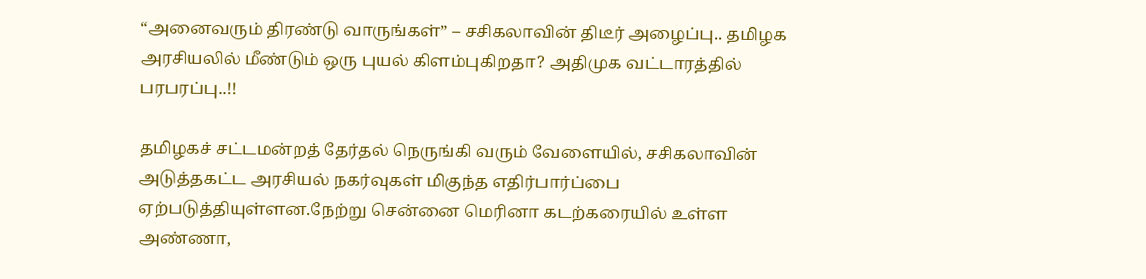“அனைவரும் திரண்டு வாருங்கள்” – சசிகலாவின் திடீர் அழைப்பு.. தமிழக அரசியலில் மீண்டும் ஒரு புயல் கிளம்புகிறதா? அதிமுக வட்டாரத்தில் பரபரப்பு..!!

தமிழகச் சட்டமன்றத் தேர்தல் நெருங்கி வரும் வேளையில், சசிகலாவின் அடுத்தகட்ட அரசியல் நகர்வுகள் மிகுந்த எதிர்பார்ப்பை ஏற்படுத்தியுள்ளன.நேற்று சென்னை மெரினா கடற்கரையில் உள்ள அண்ணா,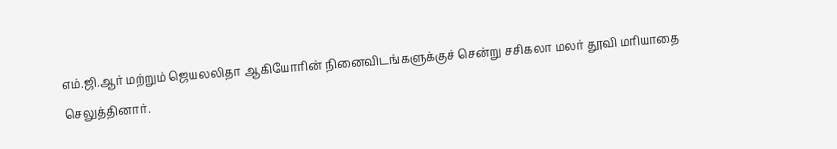எம்.ஜி.ஆர் மற்றும் ஜெயலலிதா ஆகியோரின் நினைவிடங்களுக்குச் சென்று சசிகலா மலர் தூவி மரியாதை செலுத்தினார்.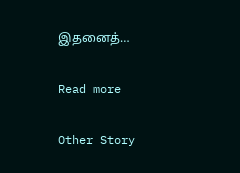இதனைத்…

Read more

Other Story